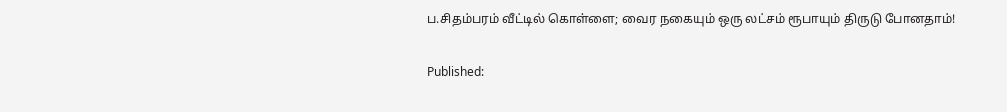ப.சிதம்பரம் வீட்டில் கொள்ளை; வைர நகையும் ஒரு லட்சம் ரூபாயும் திருடு போனதாம்!

Published: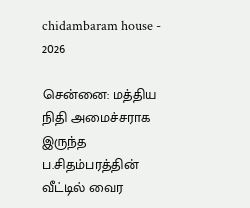chidambaram house - 2026

சென்னை: மத்திய நிதி அமைச்சராக இருந்த ப.சிதம்பரத்தின் வீட்டில் வைர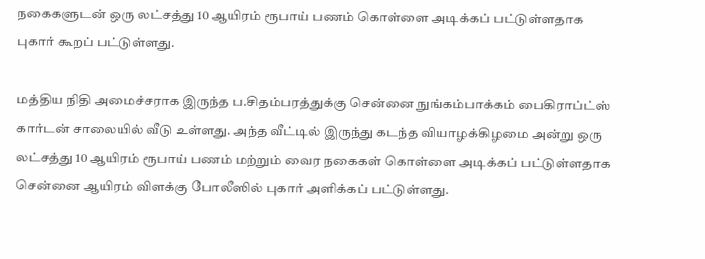நகைகளுடன் ஒரு லட்சத்து 10 ஆயிரம் ரூபாய் பணம் கொள்ளை அடிக்கப் பட்டுள்ளதாக புகார் கூறப் பட்டுள்ளது.

மத்திய நிதி அமைச்சராக இருந்த ப.சிதம்பரத்துக்கு சென்னை நுங்கம்பாக்கம் பைகிராப்ட்ஸ் கார்டன் சாலையில் வீடு உள்ளது. அந்த வீட்டில் இருந்து கடந்த வியாழக்கிழமை அன்று ஒரு லட்சத்து 10 ஆயிரம் ரூபாய் பணம் மற்றும் வைர நகைகள் கொள்ளை அடிக்கப் பட்டுள்ளதாக சென்னை ஆயிரம் விளக்கு போலீஸில் புகார் அளிக்கப் பட்டுள்ளது.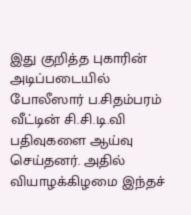இது குறித்த புகாரின் அடிப்படையில் போலீஸார் ப.சிதம்பரம் வீட்டின் சி.சி.டி.வி பதிவுகளை ஆய்வு செய்தனர். அதில் வியாழக்கிழமை இந்தச்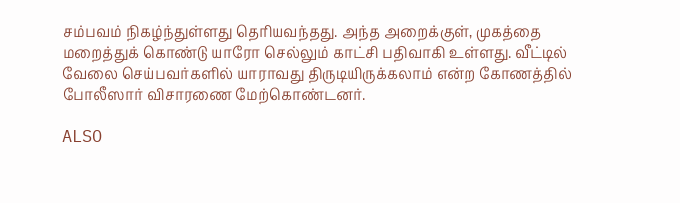சம்பவம் நிகழ்ந்துள்ளது தெரியவந்தது. அந்த அறைக்குள், முகத்தை மறைத்துக் கொண்டு யாரோ செல்லும் காட்சி பதிவாகி உள்ளது. வீட்டில் வேலை செய்பவர்களில் யாராவது திருடியிருக்கலாம் என்ற கோணத்தில் போலீஸார் விசாரணை மேற்கொண்டனர்.

ALSO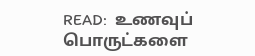READ:  உணவுப் பொருட்களை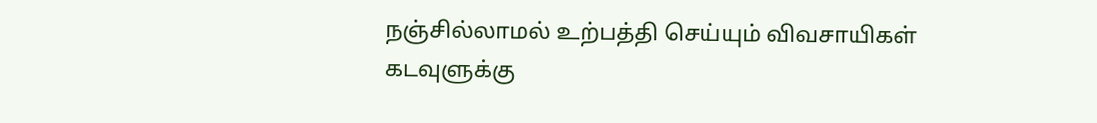நஞ்சில்லாமல் உற்பத்தி செய்யும் விவசாயிகள் கடவுளுக்கு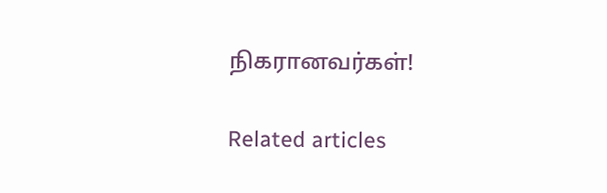நிகரானவர்கள்!

Related articles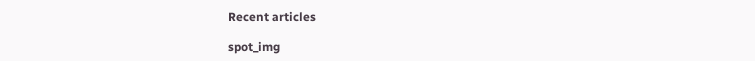Recent articles

spot_img